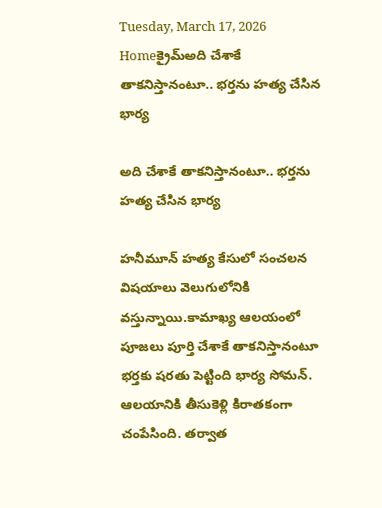Tuesday, March 17, 2026
Homeక్రైమ్అది చేశాకే తాకనిస్తానంటూ.. భర్తను హత్య చేసిన భార్య

అది చేశాకే తాకనిస్తానంటూ.. భర్తను హత్య చేసిన భార్య

హనీమూన్ హత్య కేసులో సంచలన విషయాలు వెలుగులోనికి వస్తున్నాయి.కామాఖ్య ఆలయంలో పూజలు పూర్తి చేశాకే తాకనిస్తానంటూ భర్తకు షరతు పెట్టింది భార్య సోమన్. ఆలయానికి తీసుకెళ్లి కిరాతకంగా చంపేసింది. తర్వాత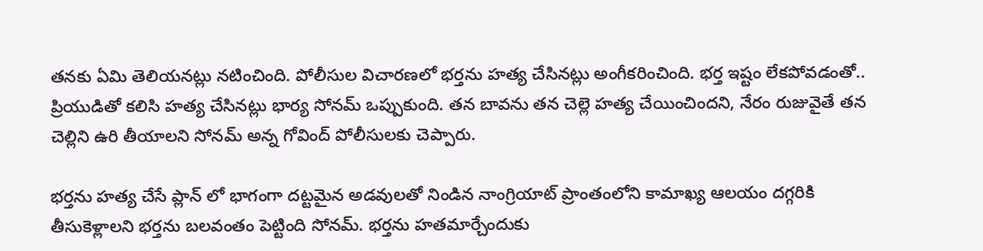తనకు ఏమి తెలియనట్లు నటించింది. పోలీసుల విచారణలో భర్తను హత్య చేసినట్లు అంగీకరించింది. భర్త ఇష్టం లేకపోవడంతో.. ప్రియుడితో కలిసి హత్య చేసినట్లు భార్య సోనమ్ ఒప్పుకుంది. తన బావను తన చెల్లె హత్య చేయించిందని, నేరం రుజువైతే తన చెల్లిని ఉరి తీయాలని సోనమ్ అన్న గోవింద్ పోలీసులకు చెప్పారు.

భర్తను హత్య చేసే ప్లాన్ లో భాగంగా దట్టమైన అడవులతో నిండిన నాంగ్రియాట్ ప్రాంతంలోని కామాఖ్య ఆలయం దగ్గరికి తీసుకెళ్లాలని భర్తను బలవంతం పెట్టింది సోనమ్. భర్తను హతమార్చేందుకు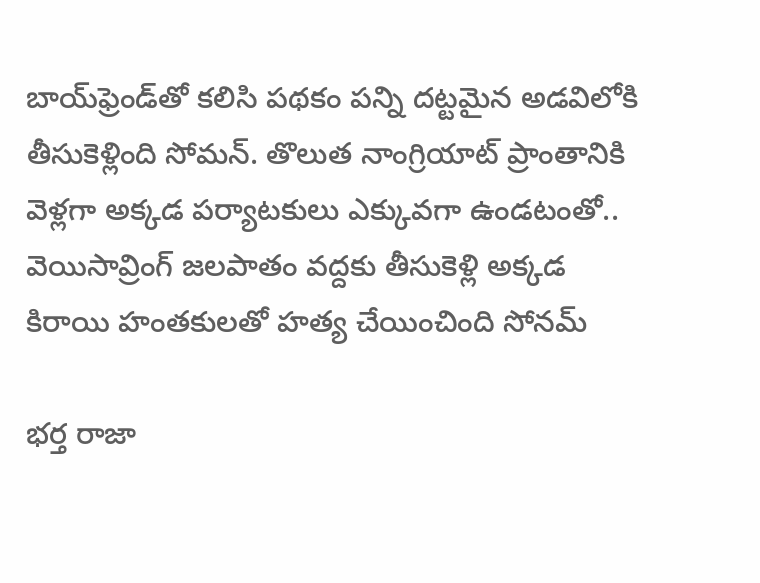బాయ్‌ఫ్రెండ్‌తో కలిసి పథకం పన్ని దట్టమైన అడవిలోకి తీసుకెళ్లింది సోమన్. తొలుత నాంగ్రియాట్ ప్రాంతానికి వెళ్లగా అక్కడ పర్యాటకులు ఎక్కువగా ఉండటంతో.. వెయిసావ్రింగ్ జలపాతం వద్దకు తీసుకెళ్లి అక్కడ కిరాయి హంతకులతో హత్య చేయించింది సోనమ్

భర్త రాజా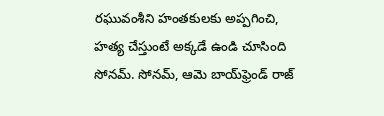రఘువంశీని హంతకులకు అప్పగించి, హత్య చేస్తుంటే అక్కడే ఉండి చూసింది సోనమ్. సోనమ్, ఆమె బాయ్‌ఫ్రెండ్‌ రాజ్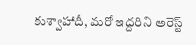కుశ్వాహాదీ, మరో ఇద్దరిని అరెస్ట్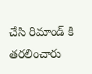చేసి రిమాండ్ కి తరలించారు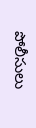పోలీసులు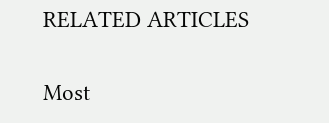RELATED ARTICLES

Most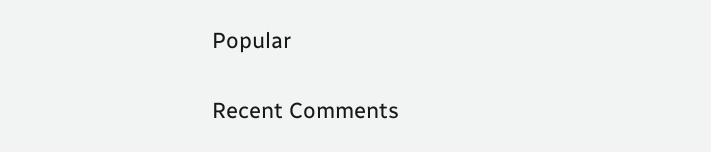Popular

Recent Comments